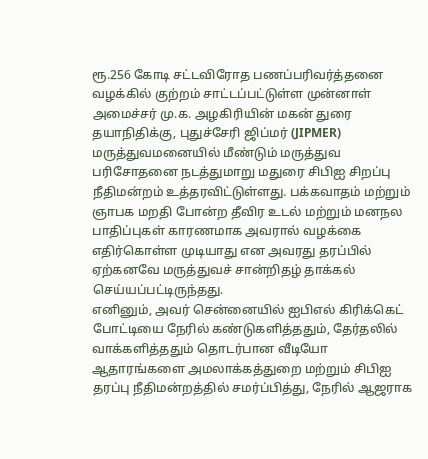ரூ.256 கோடி சட்டவிரோத பணப்பரிவர்த்தனை வழக்கில் குற்றம் சாட்டப்பட்டுள்ள முன்னாள் அமைச்சர் மு.க. அழகிரியின் மகன் துரை தயாநிதிக்கு, புதுச்சேரி ஜிப்மர் (JIPMER) மருத்துவமனையில் மீண்டும் மருத்துவ பரிசோதனை நடத்துமாறு மதுரை சிபிஐ சிறப்பு நீதிமன்றம் உத்தரவிட்டுள்ளது. பக்கவாதம் மற்றும் ஞாபக மறதி போன்ற தீவிர உடல் மற்றும் மனநல பாதிப்புகள் காரணமாக அவரால் வழக்கை எதிர்கொள்ள முடியாது என அவரது தரப்பில் ஏற்கனவே மருத்துவச் சான்றிதழ் தாக்கல் செய்யப்பட்டிருந்தது.
எனினும், அவர் சென்னையில் ஐபிஎல் கிரிக்கெட் போட்டியை நேரில் கண்டுகளித்ததும், தேர்தலில் வாக்களித்ததும் தொடர்பான வீடியோ ஆதாரங்களை அமலாக்கத்துறை மற்றும் சிபிஐ தரப்பு நீதிமன்றத்தில் சமர்ப்பித்து, நேரில் ஆஜராக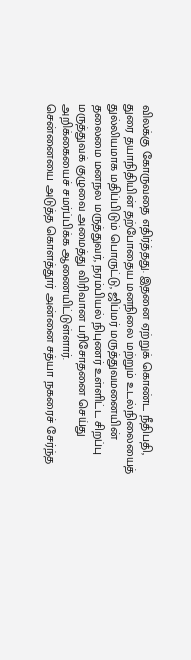விலக்கு கோருவதை எதிர்த்தது. இதனை ஏற்றுக் கொண்ட நீதிபதி, துரை தயாநிதியின் தற்போதைய மனநிலை மற்றும் உடல்நிலையைத் துல்லியமாக மதிப்பிடும் பொருட்டு, ஜிப்மர் மருத்துவமனையின் தலைமை மனநல மருத்துவர், நரம்பியல் நிபுணர் உள்ளிட்ட சிறப்பு மருத்துவக் குழுவை அமைத்து விரிவான பரிசோதனை செய்து அறிக்கையைச் சமர்ப்பிக்க ஆணையிட்டுள்ளார்.
சென்னையை அடுத்த கொளத்தூர் அன்னை சத்யா நகரைச் சேர்ந்த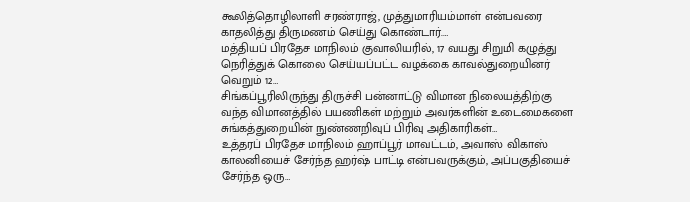கூலித்தொழிலாளி சரண்ராஜ், முத்துமாரியம்மாள் என்பவரை காதலித்து திருமணம் செய்து கொண்டார்.…
மத்தியப் பிரதேச மாநிலம் குவாலியரில், 17 வயது சிறுமி கழுத்து நெரித்துக் கொலை செய்யப்பட்ட வழக்கை காவல்துறையினர் வெறும் 12…
சிங்கப்பூரிலிருந்து திருச்சி பன்னாட்டு விமான நிலையத்திற்கு வந்த விமானத்தில் பயணிகள் மற்றும் அவர்களின் உடைமைகளை சுங்கத்துறையின் நுண்ணறிவுப் பிரிவு அதிகாரிகள்…
உத்தரப் பிரதேச மாநிலம் ஹாப்பூர் மாவட்டம், அவாஸ் விகாஸ் காலனியைச் சேர்ந்த ஹர்ஷ் பாட்டி என்பவருக்கும், அப்பகுதியைச் சேர்ந்த ஒரு…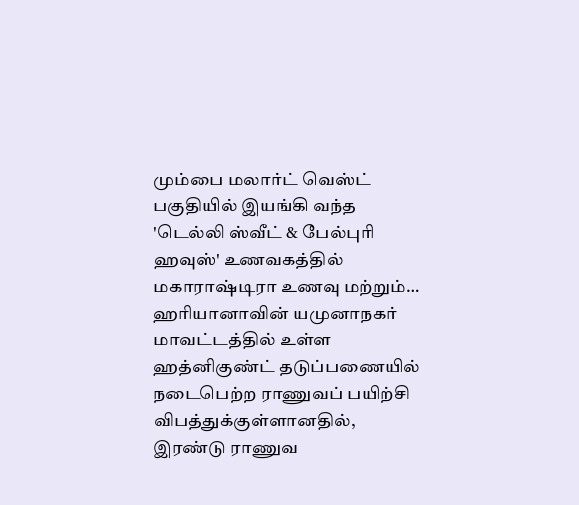மும்பை மலார்ட் வெஸ்ட் பகுதியில் இயங்கி வந்த 'டெல்லி ஸ்வீட் & பேல்புரி ஹவுஸ்' உணவகத்தில் மகாராஷ்டிரா உணவு மற்றும்…
ஹரியானாவின் யமுனாநகர் மாவட்டத்தில் உள்ள ஹத்னிகுண்ட் தடுப்பணையில் நடைபெற்ற ராணுவப் பயிற்சி விபத்துக்குள்ளானதில், இரண்டு ராணுவ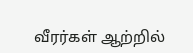வீரர்கள் ஆற்றில்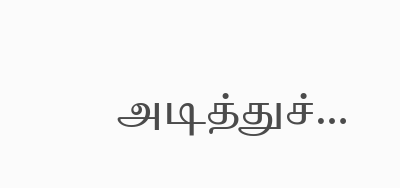அடித்துச்…